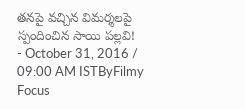తనపై వచ్చిన విమర్శలపై స్పందించిన సాయి పల్లవి!
- October 31, 2016 / 09:00 AM ISTByFilmy Focus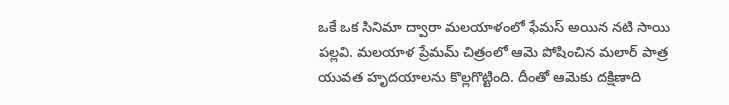ఒకే ఒక సినిమా ద్వారా మలయాళంలో ఫేమస్ అయిన నటి సాయి పల్లవి. మలయాళ ప్రేమమ్ చిత్రంలో ఆమె పోషించిన మలార్ పాత్ర యువత హృదయాలను కొల్లగొట్టింది. దీంతో ఆమెకు దక్షిణాది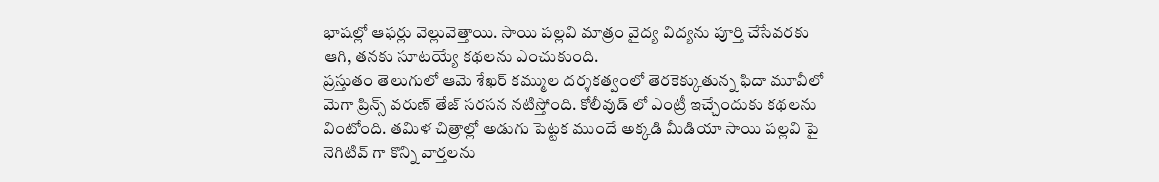భాషల్లో ఆఫర్లు వెల్లువెత్తాయి. సాయి పల్లవి మాత్రం వైద్య విద్యను పూర్తి చేసేవరకు ఆగి, తనకు సూటయ్యే కథలను ఎంచుకుంది.
ప్రస్తుతం తెలుగులో ఆమె శేఖర్ కమ్ముల దర్శకత్వంలో తెరకెక్కుతున్న ఫిదా మూవీలో మెగా ప్రిన్స్ వరుణ్ తేజ్ సరసన నటిస్తోంది. కోలీవుడ్ లో ఎంట్రీ ఇచ్చేందుకు కథలను వింటోంది. తమిళ చిత్రాల్లో అడుగు పెట్టక ముందే అక్కడి మీడియా సాయి పల్లవి పై నెగిటివ్ గా కొన్ని వార్తలను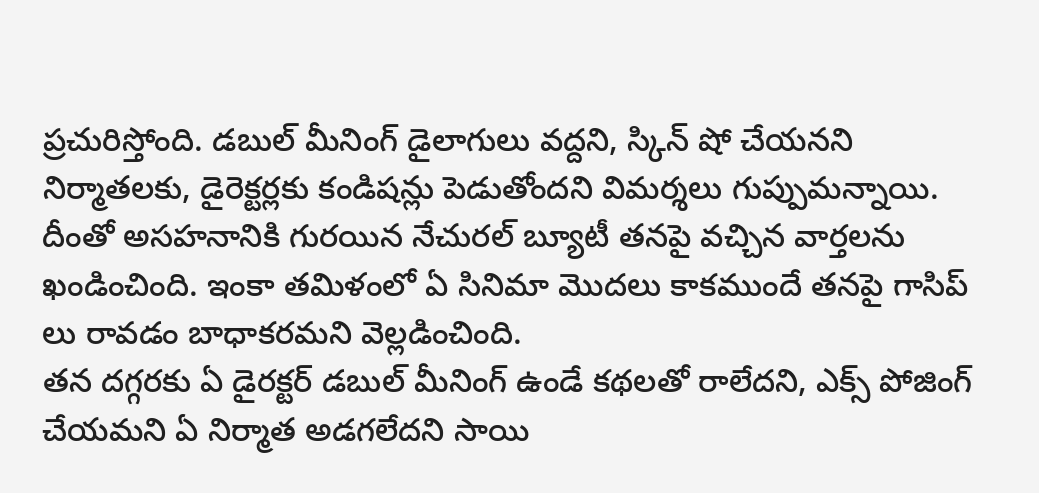ప్రచురిస్తోంది. డబుల్ మీనింగ్ డైలాగులు వద్దని, స్కిన్ షో చేయనని నిర్మాతలకు, డైరెక్టర్లకు కండిషన్లు పెడుతోందని విమర్శలు గుప్పుమన్నాయి. దీంతో అసహనానికి గురయిన నేచురల్ బ్యూటీ తనపై వచ్చిన వార్తలను ఖండించింది. ఇంకా తమిళంలో ఏ సినిమా మొదలు కాకముందే తనపై గాసిప్ లు రావడం బాధాకరమని వెల్లడించింది.
తన దగ్గరకు ఏ డైరక్టర్ డబుల్ మీనింగ్ ఉండే కథలతో రాలేదని, ఎక్స్ పోజింగ్ చేయమని ఏ నిర్మాత అడగలేదని సాయి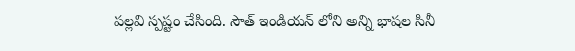పల్లవి స్పష్టం చేసింది. సౌత్ ఇండియన్ లోని అన్ని భాషల సినీ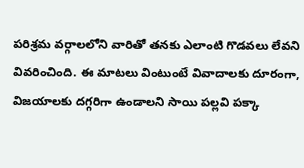పరిశ్రమ వర్గాలలోని వారితో తనకు ఎలాంటి గొడవలు లేవని వివరించింది. ఈ మాటలు వింటుంటే వివాదాలకు దూరంగా, విజయాలకు దగ్గరిగా ఉండాలని సాయి పల్లవి పక్కా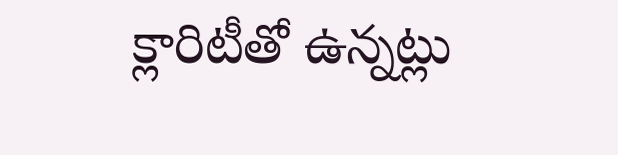క్లారిటీతో ఉన్నట్లు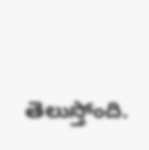తెలుస్తోంది.